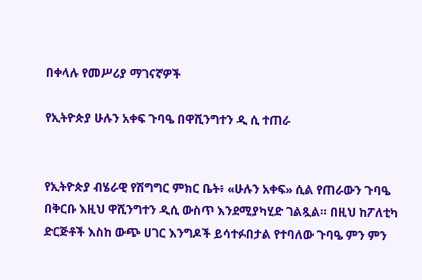በቀላሉ የመሥሪያ ማገናኛዎች

የኢትዮጵያ ሁሉን አቀፍ ጉባዔ በዋሺንግተን ዲ ሲ ተጠራ


የኢትዮጵያ ብሄራዊ የሽግግር ምክር ቤት፥ «ሁሉን አቀፍ» ሲል የጠራውን ጉባዔ በቅርቡ እዚህ ዋሺንግተን ዲሲ ውስጥ እንደሚያካሂድ ገልጿል። በዚህ ከፖለቲካ ድርጅቶች እስከ ውጭ ሀገር እንግዶች ይሳተፉበታል የተባለው ጉባዔ ምን ምን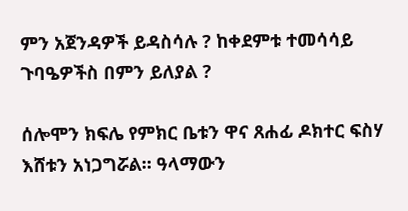ምን አጀንዳዎች ይዳስሳሉ ? ከቀደምቱ ተመሳሳይ ጉባዔዎችስ በምን ይለያል ?

ሰሎሞን ክፍሌ የምክር ቤቱን ዋና ጸሐፊ ዶክተር ፍስሃ እሸቱን አነጋግሯል። ዓላማውን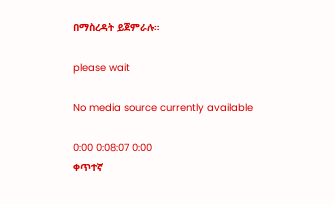በማስረዳት ይጀምራሉ።

please wait

No media source currently available

0:00 0:08:07 0:00
ቀጥተኛ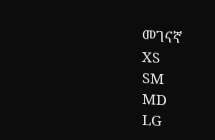መገናኛ
XS
SM
MD
LG